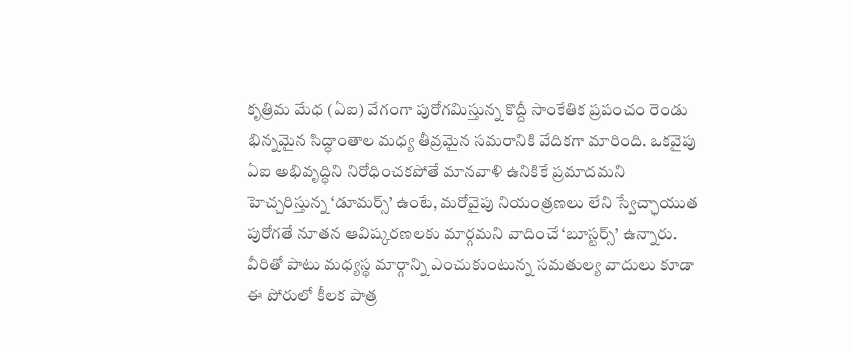కృత్రిమ మేధ (ఏఐ) వేగంగా పురోగమిస్తున్న కొద్దీ సాంకేతిక ప్రపంచం రెండు భిన్నమైన సిద్ధాంతాల మధ్య తీవ్రమైన సమరానికి వేదికగా మారింది. ఒకవైపు ఏఐ అభివృద్ధిని నిరోధించకపోతే మానవాళి ఉనికికే ప్రమాదమని హెచ్చరిస్తున్న ‘డూమర్స్’ ఉంటే, మరోవైపు నియంత్రణలు లేని స్వేచ్ఛాయుత పురోగతే నూతన ఆవిష్కరణలకు మార్గమని వాదించే ‘బూస్టర్స్’ ఉన్నారు. వీరితో పాటు మధ్యస్థ మార్గాన్ని ఎంచుకుంటున్న సమతుల్య వాదులు కూడా ఈ పోరులో కీలక పాత్ర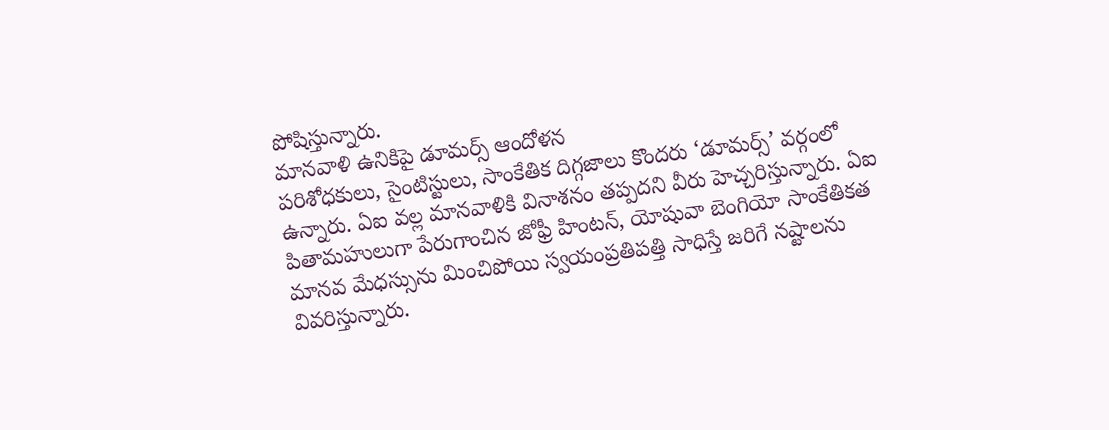పోషిస్తున్నారు.
మానవాళి ఉనికిపై డూమర్స్ ఆందోళన
పరిశోధకులు, సైంటిస్టులు, సాంకేతిక దిగ్గజాలు కొందరు ‘డూమర్స్’ వర్గంలో ఉన్నారు. ఏఐ వల్ల మానవాళికి వినాశనం తప్పదని వీరు హెచ్చరిస్తున్నారు. ఏఐ పితామహులుగా పేరుగాంచిన జోఫ్రీ హింటన్, యోషువా బెంగియో సాంకేతికత మానవ మేధస్సును మించిపోయి స్వయంప్రతిపత్తి సాధిస్తే జరిగే నష్టాలను వివరిస్తున్నారు.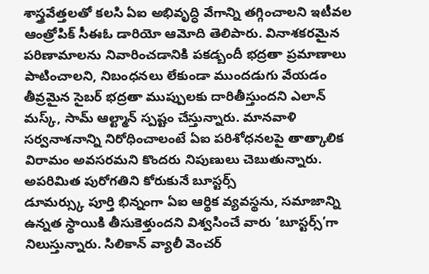శాస్త్రవేత్తలతో కలసి ఏఐ అభివృద్ధి వేగాన్ని తగ్గించాలని ఇటీవల ఆంత్రోపిక్ సీఈఓ డారియో ఆమోది తెలిపారు. వినాశకరమైన పరిణామాలను నివారించడానికి పకడ్బందీ భద్రతా ప్రమాణాలు పాటించాలని, నిబంధనలు లేకుండా ముందడుగు వేయడం తీవ్రమైన సైబర్ భద్రతా ముప్పులకు దారితీస్తుందని ఎలాన్ మస్క్, సామ్ ఆల్ట్మాన్ స్పష్టం చేస్తున్నారు. మానవాళి సర్వనాశనాన్ని నిరోధించాలంటే ఏఐ పరిశోధనలపై తాత్కాలిక విరామం అవసరమని కొందరు నిపుణులు చెబుతున్నారు.
అపరిమిత పురోగతిని కోరుకునే బూస్టర్స్
డూమర్స్కు పూర్తి భిన్నంగా ఏఐ ఆర్థిక వ్యవస్థను, సమాజాన్ని ఉన్నత స్థాయికి తీసుకెళ్తుందని విశ్వసించే వారు ‘బూస్టర్స్’గా నిలుస్తున్నారు. సిలికాన్ వ్యాలీ వెంచర్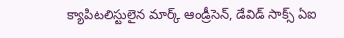క్యాపిటలిస్టులైన మార్క్ ఆండ్రీసెన్, డేవిడ్ సాక్స్ ఏఐ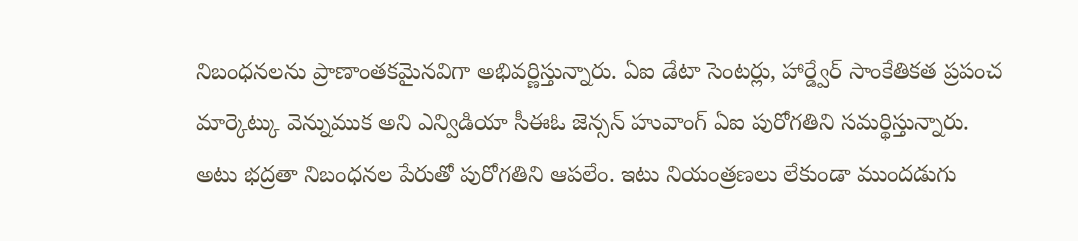నిబంధనలను ప్రాణాంతకమైనవిగా అభివర్ణిస్తున్నారు. ఏఐ డేటా సెంటర్లు, హార్డ్వేర్ సాంకేతికత ప్రపంచ మార్కెట్కు వెన్నుముక అని ఎన్విడియా సీఈఓ జెన్సన్ హువాంగ్ ఏఐ పురోగతిని సమర్థిస్తున్నారు.
అటు భద్రతా నిబంధనల పేరుతో పురోగతిని ఆపలేం. ఇటు నియంత్రణలు లేకుండా ముందడుగు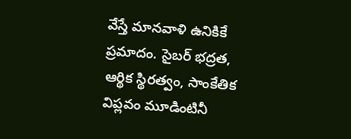వేస్తే మానవాళి ఉనికికే ప్రమాదం. సైబర్ భద్రత, ఆర్థిక స్థిరత్వం, సాంకేతిక విప్లవం మూడింటినీ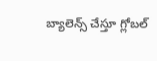బ్యాలెన్స్ చేస్తూ గ్లోబల్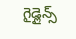గైడ్లైన్స్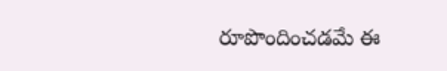రూపొందించడమే ఈ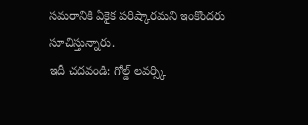సమరానికి ఏకైక పరిష్కారమని ఇంకొందరు సూచిస్తున్నారు.
ఇదీ చదవండి: గోల్డ్ లవర్స్కి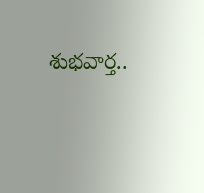శుభవార్త..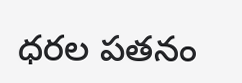ధరల పతనం